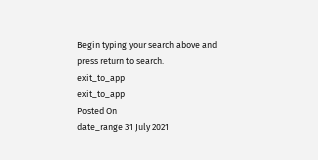Begin typing your search above and press return to search.
exit_to_app
exit_to_app
Posted On
date_range 31 July 2021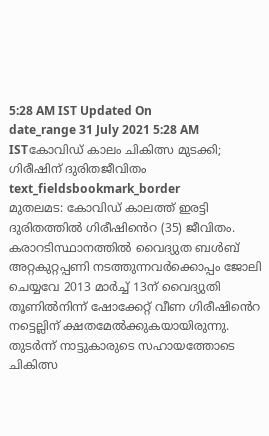5:28 AM IST Updated On
date_range 31 July 2021 5:28 AM ISTകോവിഡ് കാലം ചികിത്സ മുടക്കി; ഗിരീഷിന് ദുരിതജീവിതം
text_fieldsbookmark_border
മുതലമട: കോവിഡ് കാലത്ത് ഇരട്ടി ദുരിതത്തിൽ ഗിരീഷിൻെറ (35) ജീവിതം. കരാറടിസ്ഥാനത്തിൽ വൈദ്യുത ബൾബ് അറ്റകുറ്റപ്പണി നടത്തുന്നവർക്കൊപ്പം ജോലി ചെയ്യവേ 2013 മാർച്ച് 13ന് വൈദ്യുതി തൂണിൽനിന്ന് ഷോക്കേറ്റ് വീണ ഗിരീഷിൻെറ നട്ടെല്ലിന് ക്ഷതമേൽക്കുകയായിരുന്നു. തുടർന്ന് നാട്ടുകാരുടെ സഹായത്തോടെ ചികിത്സ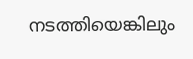നടത്തിയെങ്കിലും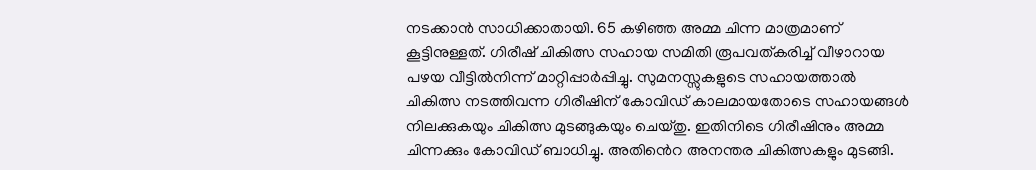നടക്കാൻ സാധിക്കാതായി. 65 കഴിഞ്ഞ അമ്മ ചിന്ന മാത്രമാണ് കൂട്ടിനുള്ളത്. ഗിരീഷ് ചികിത്സ സഹായ സമിതി രൂപവത്കരിച്ച് വീഴാറായ പഴയ വീട്ടിൽനിന്ന് മാറ്റിപ്പാർപ്പിച്ചു. സുമനസ്സുകളുടെ സഹായത്താൽ ചികിത്സ നടത്തിവന്ന ഗിരീഷിന് കോവിഡ് കാലമായതോടെ സഹായങ്ങൾ നിലക്കുകയും ചികിത്സ മുടങ്ങുകയും ചെയ്തു. ഇതിനിടെ ഗിരീഷിനും അമ്മ ചിന്നക്കും കോവിഡ് ബാധിച്ചു. അതിൻെറ അനന്തര ചികിത്സകളും മുടങ്ങി.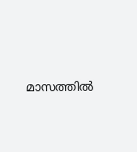മാസത്തിൽ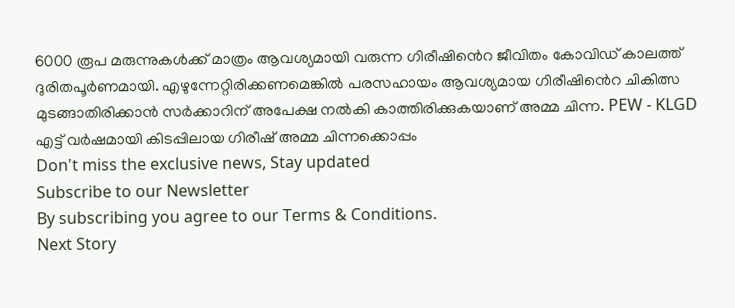6000 രൂപ മരുന്നുകൾക്ക് മാത്രം ആവശ്യമായി വരുന്ന ഗിരീഷിൻെറ ജീവിതം കോവിഡ് കാലത്ത് ദുരിതപൂർണമായി. എഴുന്നേറ്റിരിക്കണമെങ്കിൽ പരസഹായം ആവശ്യമായ ഗിരീഷിൻെറ ചികിത്സ മുടങ്ങാതിരിക്കാൻ സർക്കാറിന് അപേക്ഷ നൽകി കാത്തിരിക്കുകയാണ് അമ്മ ചിന്ന. PEW - KLGD എട്ട് വർഷമായി കിടപ്പിലായ ഗിരീഷ് അമ്മ ചിന്നക്കൊപ്പം
Don't miss the exclusive news, Stay updated
Subscribe to our Newsletter
By subscribing you agree to our Terms & Conditions.
Next Story